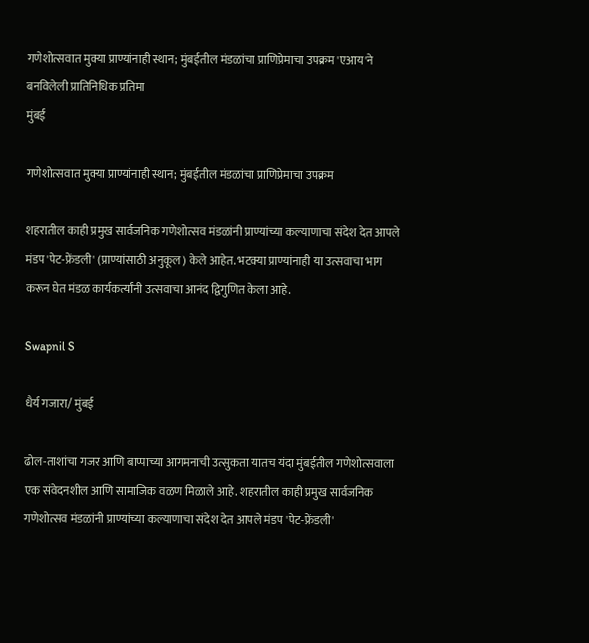गणेशोत्सवात मुक्या प्राण्यांनाही स्थान; मुंबईतील मंडळांचा प्राणिप्रेमाचा उपक्रम 'एआय'ने बनविलेली प्रातिनिधिक प्रतिमा
मुंबई

गणेशोत्सवात मुक्या प्राण्यांनाही स्थान; मुंबईतील मंडळांचा प्राणिप्रेमाचा उपक्रम

शहरातील काही प्रमुख सार्वजनिक गणेशोत्सव मंडळांनी प्राण्यांच्या कल्याणाचा संदेश देत आपले मंडप 'पेट-फ्रेंडली' (प्राण्यांसाठी अनुकूल) केले आहेत. भटक्या प्राण्यांनाही या उत्सवाचा भाग करून घेत मंडळ कार्यकर्त्यांनी उत्सवाचा आनंद द्विगुणित केला आहे.

Swapnil S

धैर्य गजारा/ मुंबई

ढोल-ताशांचा गजर आणि बाप्पाच्या आगमनाची उत्सुकता यातच यंदा मुंबईतील गणेशोत्सवाला एक संवेदनशील आणि सामाजिक वळण मिळाले आहे. शहरातील काही प्रमुख सार्वजनिक गणेशोत्सव मंडळांनी प्राण्यांच्या कल्याणाचा संदेश देत आपले मंडप 'पेट-फ्रेंडली'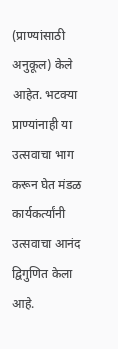(प्राण्यांसाठी अनुकूल) केले आहेत. भटक्या प्राण्यांनाही या उत्सवाचा भाग करून घेत मंडळ कार्यकर्त्यांनी उत्सवाचा आनंद द्विगुणित केला आहे.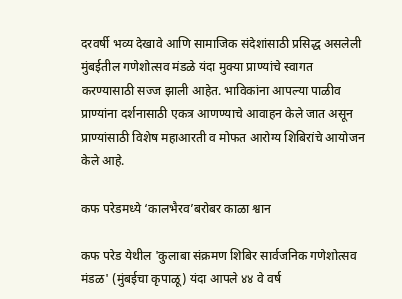दरवर्षी भव्य देखावे आणि सामाजिक संदेशांसाठी प्रसिद्ध असलेली मुंबईतील गणेशोत्सव मंडळे यंदा मुक्या प्राण्यांचे स्वागत करण्यासाठी सज्ज झाली आहेत. भाविकांना आपल्या पाळीव प्राण्यांना दर्शनासाठी एकत्र आणण्याचे आवाहन केले जात असून प्राण्यांसाठी विशेष महाआरती व मोफत आरोग्य शिबिरांचे आयोजन केले आहे.

कफ परेडमध्ये ‘कालभैरव’बरोबर काळा श्वान

कफ परेड येथील 'कुलाबा संक्रमण शिबिर सार्वजनिक गणेशोत्सव मंडळ' (मुंबईचा कृपाळू) यंदा आपले ४४ वे वर्ष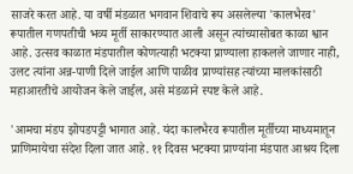साजरे करत आहे. या वर्षी मंडळात भगवान शिवाचे रूप असलेल्या 'कालभैरव' रूपातील गणपतीची भव्य मूर्ती साकारण्यात आली असून त्यांच्यासोबत काळा श्वान आहे. उत्सव काळात मंडपातील कोणत्याही भटक्या प्राण्याला हाकलले जाणार नाही, उलट त्यांना अन्न-पाणी दिले जाईल आणि पाळीव प्राण्यांसह त्यांच्या मालकांसाठी महाआरतीचे आयोजन केले जाईल, असे मंडळाने स्पष्ट केले आहे.

'आमचा मंडप झोपडपट्टी भागात आहे. यंदा कालभैरव रूपातील मूर्तीच्या माध्यमातून प्राणिमायेचा संदेश दिला जात आहे. ११ दिवस भटक्या प्राण्यांना मंडपात आश्रय दिला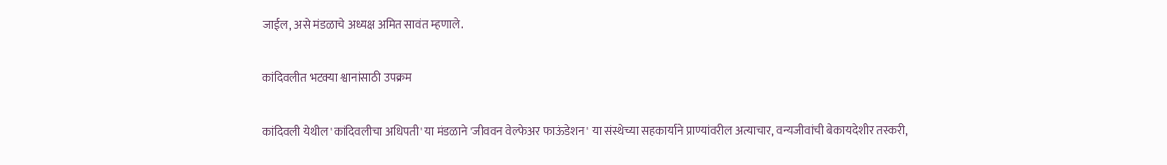जाईल, असे मंडळाचे अध्यक्ष अमित सावंत म्हणाले.

कांदिवलीत भटक्या श्वानांसाठी उपक्रम

कांदिवली येथील 'कांदिवलीचा अधिपती' या मंडळाने 'जीववन वेल्फेअर फाऊंडेशन' या संस्थेच्या सहकार्याने प्राण्यांवरील अत्याचार, वन्यजीवांची बेकायदेशीर तस्करी,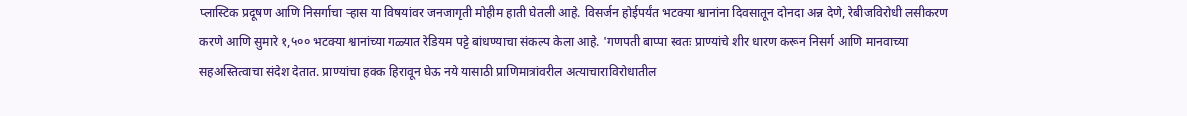प्लास्टिक प्रदूषण आणि निसर्गाचा ऱ्हास या विषयांवर जनजागृती मोहीम हाती घेतली आहे. विसर्जन होईपर्यंत भटक्या श्वानांना दिवसातून दोनदा अन्न देणे, रेबीजविरोधी लसीकरण करणे आणि सुमारे १,५०० भटक्या श्वानांच्या गळ्यात रेडियम पट्टे बांधण्याचा संकल्प केला आहे. 'गणपती बाप्पा स्वतः प्राण्यांचे शीर धारण करून निसर्ग आणि मानवाच्या सहअस्तित्वाचा संदेश देतात. प्राण्यांचा हक्क हिरावून घेऊ नये यासाठी प्राणिमात्रांवरील अत्याचाराविरोधातील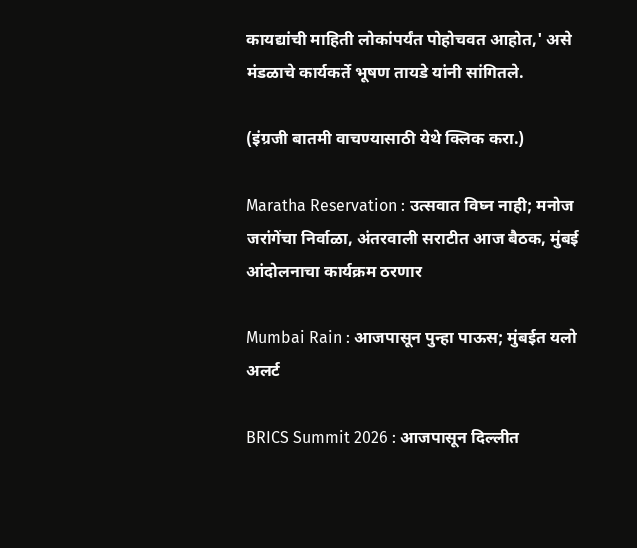कायद्यांची माहिती लोकांपर्यंत पोहोचवत आहोत,' असे मंडळाचे कार्यकर्ते भूषण तायडे यांनी सांगितले.

(इंग्रजी बातमी वाचण्यासाठी येथे क्लिक करा.)

Maratha Reservation : उत्सवात विघ्न नाही; मनोज जरांगेंचा निर्वाळा, अंतरवाली सराटीत आज बैठक, मुंबई आंदोलनाचा कार्यक्रम ठरणार

Mumbai Rain : आजपासून पुन्हा पाऊस; मुंबईत यलो अलर्ट

BRICS Summit 2026 : आजपासून दिल्लीत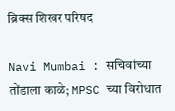ब्रिक्स शिखर परिषद

Navi Mumbai : सचिवांच्या तोंडाला काळे; MPSC च्या विरोधात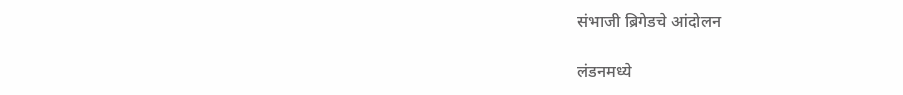संभाजी ब्रिगेडचे आंदोलन

लंडनमध्ये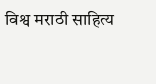विश्व मराठी साहित्य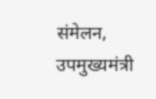संमेलन, उपमुख्यमंत्री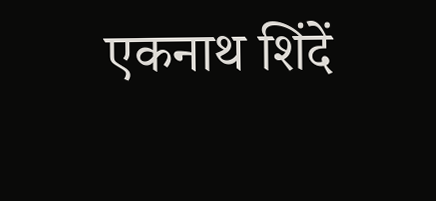एकनाथ शिंदें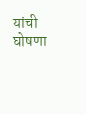यांची घोषणा